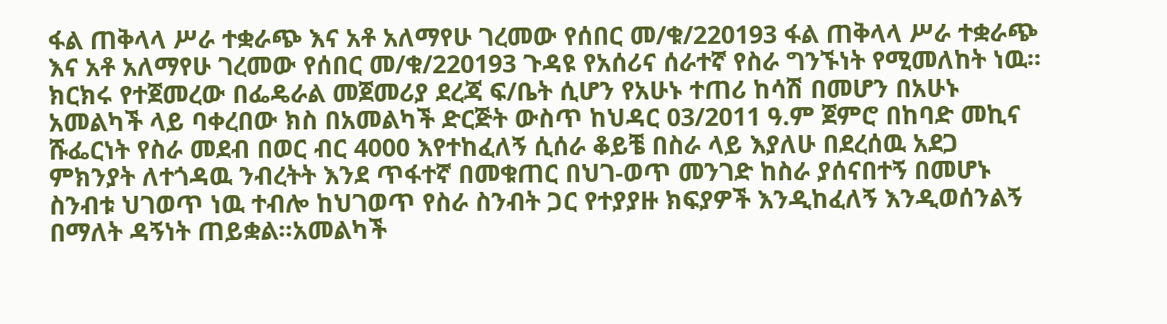ፋል ጠቅላላ ሥራ ተቋራጭ እና አቶ አለማየሁ ገረመው የሰበር መ/ቁ/220193 ፋል ጠቅላላ ሥራ ተቋራጭ እና አቶ አለማየሁ ገረመው የሰበር መ/ቁ/220193 ጉዳዩ የአሰሪና ሰራተኛ የስራ ግንኙነት የሚመለከት ነዉ፡፡ክርክሩ የተጀመረው በፌዴራል መጀመሪያ ደረጃ ፍ/ቤት ሲሆን የአሁኑ ተጠሪ ከሳሽ በመሆን በአሁኑ አመልካች ላይ ባቀረበው ክስ በአመልካች ድርጅት ውስጥ ከህዳር 03/2011 ዓ.ም ጀምሮ በከባድ መኪና ሹፌርነት የስራ መደብ በወር ብር 4000 እየተከፈለኝ ሲሰራ ቆይቼ በስራ ላይ እያለሁ በደረሰዉ አደጋ ምክንያት ለተጎዳዉ ንብረትት እንደ ጥፋተኛ በመቁጠር በህገ-ወጥ መንገድ ከስራ ያሰናበተኝ በመሆኑ ስንብቱ ህገወጥ ነዉ ተብሎ ከህገወጥ የስራ ስንብት ጋር የተያያዙ ክፍያዎች እንዲከፈለኝ እንዲወሰንልኝ በማለት ዳኝነት ጠይቋል፡፡አመልካች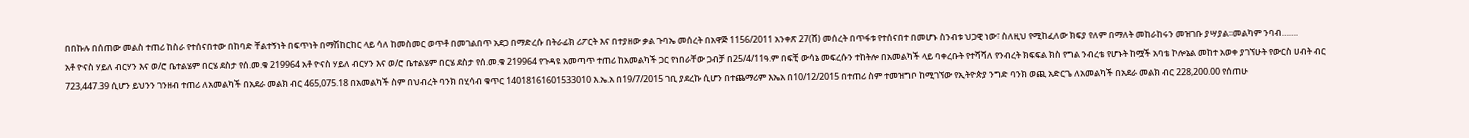በበኩሉ በሰጠው መልስ ተጠሪ ከስራ የተሰናበተው በከባድ ቸልተኝነት በፍጥነት በማሽከርከር ላይ ሳለ ከመስመር ወጥቶ በመገልበጥ አደጋ በማድረሱ በትራፊክ ሪፖርት እና በተያዘው ቃል ጉባኤ መሰረት በአዋጅ 1156/2011 አንቀጽ 27(ሸ) መሰረት በጥፋቱ የተሰናበተ በመሆኑ ስንብቱ ህጋዊ ነው፣ ስለዚህ የሚከፈለው ክፍያ የለም በማለት መከራከሩን መዝገቡ ያሣያል፡፡መልካም ንባብ…….
አቶ ዮናስ ሃይለ ብርሃን እና ወ/ሮ ቤተልሄም በርሄ ደስታ የሰ.መ.ቁ 219964 አቶ ዮናስ ሃይለ ብርሃን እና ወ/ሮ ቤተልሄም በርሄ ደስታ የሰ.መ.ቁ 219964 የጉዳዩ አመጣጥ ተጠሪ ከአመልካች ጋር የነበራቸው ጋብቻ በ25/4/11ዓ.ም በፍቺ ውሳኔ መፍረሱን ተከትሎ በአመልካች ላይ ባቀረቡት የተሻሻለ የንብረት ክፍፍል ክስ የግል ንብረቴ የሆኑት ከሟች አባቴ ኮሎኔል መከተ አወቀ ያገኘሁት የውርስ ሀብት ብር 723,447.39 ሲሆን ይህንን ገንዘብ ተጠሪ ለአመልካች በአደራ መልክ ብር 465,075.18 በአመልካች ስም በህብረት ባንክ በሂሳብ ቁጥር 14018161601533010 እ.ኤ.አ በ19/7/2015 ገቢ ያደረኩ ሲሆን በተጨማሪም እኤአ በ10/12/2015 በተጠሪ ስም ተመዝግቦ ከሚገኘው የኢትዮጵያ ንግድ ባንክ ወጪ አድርጌ ለአመልካች በአደራ መልክ ብር 228,200.00 የሰጠሁ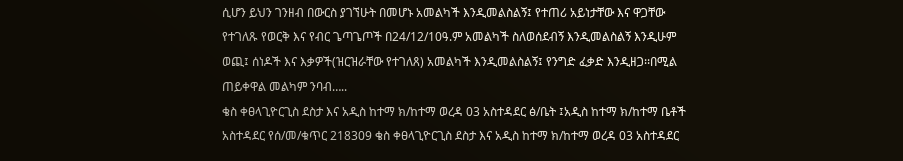ሲሆን ይህን ገንዘብ በውርስ ያገኘሁት በመሆኑ አመልካች እንዲመልስልኝ፤ የተጠሪ አይነታቸው እና ዋጋቸው የተገለጹ የወርቅ እና የብር ጌጣጌጦች በ24/12/10ዓ.ም አመልካች ስለወሰደብኝ እንዲመልስልኝ እንዲሁም ወጪ፤ ሰነዶች እና እቃዎች(ዝርዝራቸው የተገለጸ) አመልካች እንዲመልስልኝ፤ የንግድ ፈቃድ እንዲዘጋ፡፡በሚል ጠይቀዋል መልካም ንባብ…..
ቄስ ቀፀላጊዮርጊስ ደስታ እና አዲስ ከተማ ክ/ከተማ ወረዳ 03 አስተዳደር ፅ/ቤት ፤አዲስ ከተማ ክ/ከተማ ቤቶች አስተዳደር የሰ/መ/ቁጥር 218309 ቄስ ቀፀላጊዮርጊስ ደስታ እና አዲስ ከተማ ክ/ከተማ ወረዳ 03 አስተዳደር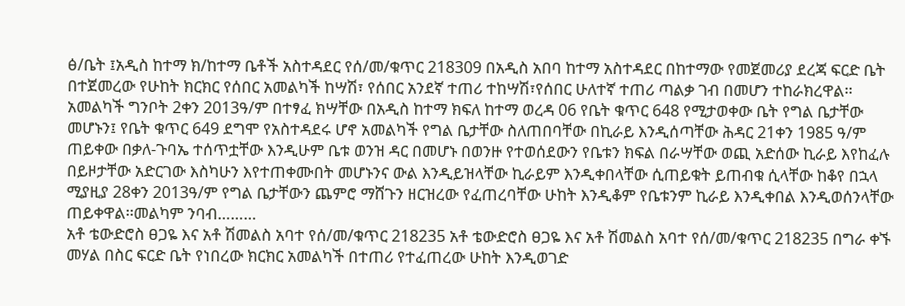ፅ/ቤት ፤አዲስ ከተማ ክ/ከተማ ቤቶች አስተዳደር የሰ/መ/ቁጥር 218309 በአዲስ አበባ ከተማ አስተዳደር በከተማው የመጀመሪያ ደረጃ ፍርድ ቤት በተጀመረው የሁከት ክርክር የሰበር አመልካች ከሣሽ፣ የሰበር አንደኛ ተጠሪ ተከሣሽ፣የሰበር ሁለተኛ ተጠሪ ጣልቃ ገብ በመሆን ተከራክረዋል፡፡ አመልካች ግንቦት 2ቀን 2013ዓ/ም በተፃፈ ክሣቸው በአዲስ ከተማ ክፍለ ከተማ ወረዳ 06 የቤት ቁጥር 648 የሚታወቀው ቤት የግል ቤታቸው መሆኑን፤ የቤት ቁጥር 649 ደግሞ የአስተዳደሩ ሆኖ አመልካች የግል ቤታቸው ስለጠበባቸው በኪራይ እንዲሰጣቸው ሕዳር 21ቀን 1985 ዓ/ም ጠይቀው በቃለ-ጉባኤ ተሰጥቷቸው እንዲሁም ቤቱ ወንዝ ዳር በመሆኑ በወንዙ የተወሰደውን የቤቱን ክፍል በራሣቸው ወጪ አድሰው ኪራይ እየከፈሉ በይዞታቸው አድርገው እስካሁን እየተጠቀሙበት መሆኑንና ውል እንዲይዝላቸው ኪራይም እንዲቀበላቸው ሲጠይቁት ይጠብቁ ሲላቸው ከቆየ በኋላ ሚያዚያ 28ቀን 2013ዓ/ም የግል ቤታቸውን ጨምሮ ማሸጉን ዘርዝረው የፈጠረባቸው ሁከት እንዲቆም የቤቱንም ኪራይ እንዲቀበል እንዲወሰንላቸው ጠይቀዋል፡፡መልካም ንባብ………
አቶ ቴውድሮስ ፀጋዬ እና አቶ ሽመልስ አባተ የሰ/መ/ቁጥር 218235 አቶ ቴውድሮስ ፀጋዬ እና አቶ ሽመልስ አባተ የሰ/መ/ቁጥር 218235 በግራ ቀኙ መሃል በስር ፍርድ ቤት የነበረው ክርክር አመልካች በተጠሪ የተፈጠረው ሁከት እንዲወገድ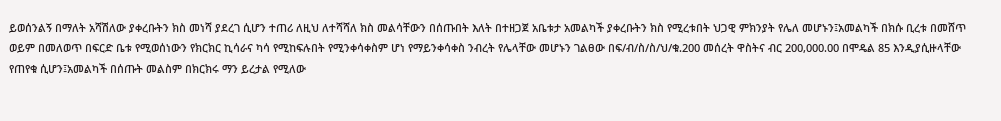ይወሰንልኝ በማለት አሻሽለው ያቀረቡትን ክስ መነሻ ያደረገ ሲሆን ተጠሪ ለዚህ ለተሻሻለ ክስ መልሳቸውን በሰጡበት እለት በተዘጋጀ አቤቱታ አመልካች ያቀረቡትን ክስ የሚረቱበት ህጋዊ ምክንያት የሌለ መሆኑን፤አመልካች በክሱ ቢረቱ በመሸጥ ወይም በመለወጥ በፍርድ ቤቱ የሚወሰነውን የክርክር ኪሳራና ካሳ የሚከፍሉበት የሚንቀሳቀስም ሆነ የማይንቀሳቀስ ንብረት የሌላቸው መሆኑን ገልፀው በፍ/ብ/ስ/ስ/ህ/ቁ.200 መሰረት ዋስትና ብር 200,000.00 በሞዴል 85 እንዲያሲዙላቸው የጠየቁ ሲሆን፤አመልካች በሰጡት መልስም በክርክሩ ማን ይረታል የሚለው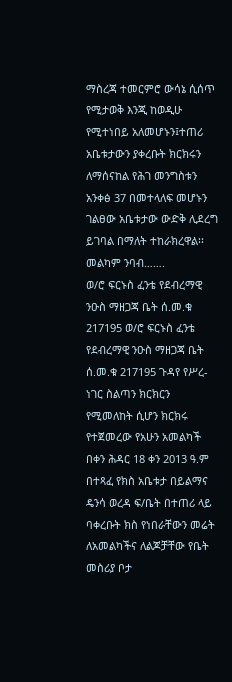ማስረጃ ተመርምሮ ውሳኔ ሲሰጥ የሚታወቅ እንጂ ከወዲሁ የሚተነበይ አለመሆኑን፤ተጠሪ አቤቱታውን ያቀረቡት ክርክሩን ለማሰናከል የሕገ መንግስቱን አንቀፅ 37 በመተላለፍ መሆኑን ገልፀው አቤቱታው ውድቅ ሊደረግ ይገባል በማለት ተከራክረዋል፡፡መልካም ንባብ…….
ወ/ሮ ፍርኑስ ፈንቴ የደብረማዊ ንዑስ ማዘጋጃ ቤት ሰ.መ.ቁ 217195 ወ/ሮ ፍርኑስ ፈንቴ የደብረማዊ ንዑስ ማዘጋጃ ቤት ሰ.መ.ቁ 217195 ጉዳየ የሥረ-ነገር ስልጣን ክርክርን የሚመለከት ሲሆን ክርክሩ የተጀመረው የአሁን አመልካች በቀን ሕዳር 18 ቀን 2013 ዓ.ም በተጻፈ የክስ አቤቱታ በይልማና ዴንሳ ወረዳ ፍ/ቤት በተጠሪ ላይ ባቀረቡት ክስ የነበራቸውን መሬት ለአመልካችና ለልጆቻቸው የቤት መስሪያ ቦታ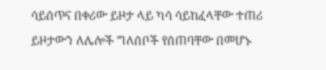ሳይሰጥና በቀሪው ይዞታ ላይ ካሳ ሳይከፈላቸው ተጠሪ ይዞታውን ለሌሎች ግለሰቦች የሰጠባቸው በመሆኑ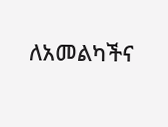ለአመልካችና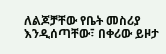ለልጆቻቸው የቤት መስሪያ እንዲሰጣቸው፣ በቀሪው ይዞታ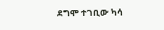ደግሞ ተገቢው ካሳ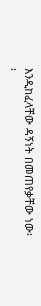እንዲከፈላቸው ዳኝነት በመጠየቃቸው ነው፡፡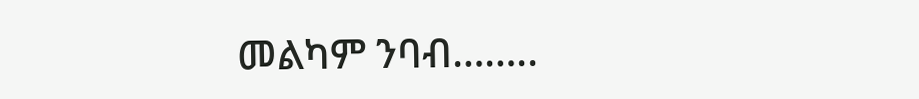መልካም ንባብ……..